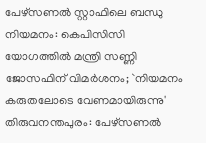പേഴ്സണൽ സ്റ്റാഫിലെ ബന്ധു നിയമനം: കെപിസിസി യോഗത്തിൽ മന്ത്രി സണ്ണി ജോസഫിന് വിമർശനം; `നിയമനം കരുതലോടെ വേണമായിരുന്നു'
തിരുവനന്തപുരം: പേഴ്സണൽ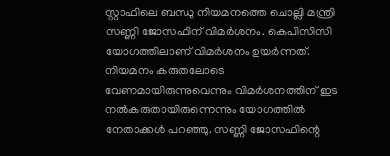സ്റ്റാഫിലെ ബന്ധു നിയമനത്തെ ചൊല്ലി മന്ത്രി സണ്ണി ജോസഫിന് വിമർശനം. കെപിസിസി യോഗത്തിലാണ് വിമർശനം ഉയർന്നത്. നിയമനം കരുതലോടെ വേണമായിരുന്നുവെന്നും വിമർശനത്തിന് ഇട നൽകരുതായിരുന്നെന്നും യോഗത്തിൽ നേതാക്കൾ പറഞ്ഞു. സണ്ണി ജോസഫിന്റെ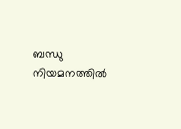ബന്ധു നിയമനത്തിൽ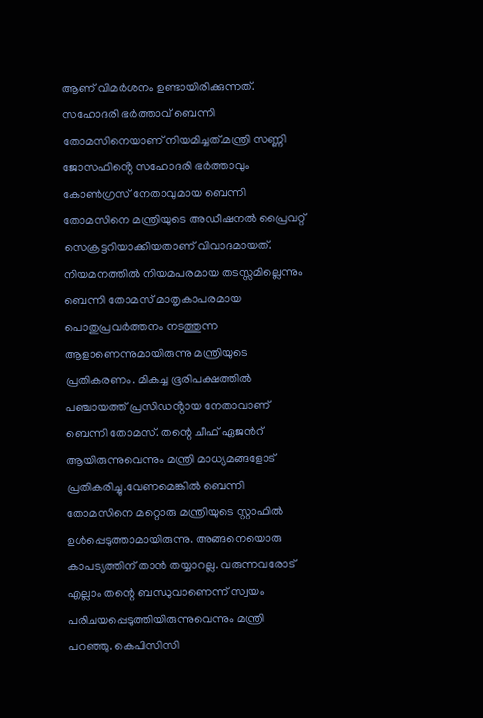ആണ് വിമർശനം ഉണ്ടായിരിക്കുന്നത്. സഹോദരി ഭർത്താവ് ബെന്നി തോമസിനെയാണ് നിയമിച്ചത്.മന്ത്രി സണ്ണി ജോസഫിൻ്റെ സഹോദരി ഭർത്താവും കോൺഗ്രസ് നേതാവുമായ ബെന്നി തോമസിനെ മന്ത്രിയുടെ അഡീഷനൽ പ്രൈവറ്റ് സെക്രട്ടറിയാക്കിയതാണ് വിവാദമായത്. നിയമനത്തിൽ നിയമപരമായ തടസ്സമില്ലെന്നും ബെന്നി തോമസ് മാതൃകാപരമായ പൊതുപ്രവർത്തനം നടത്തുന്ന ആളാണെന്നുമായിരുന്നു മന്ത്രിയുടെ പ്രതികരണം. മികച്ച ഭൂരിപക്ഷത്തിൽ പഞ്ചായത്ത് പ്രസിഡൻ്റായ നേതാവാണ് ബെന്നി തോമസ്. തന്റെ ചീഫ് ഏജൻറ് ആയിരുന്നുവെന്നും മന്ത്രി മാധ്യമങ്ങളോട് പ്രതികരിച്ചു.വേണമെങ്കിൽ ബെന്നി തോമസിനെ മറ്റൊരു മന്ത്രിയുടെ സ്റ്റാഫിൽ ഉൾപ്പെടുത്താമായിരുന്നു. അങ്ങനെയൊരു കാപട്യത്തിന് താൻ തയ്യാറല്ല. വരുന്നവരോട് എല്ലാം തന്റെ ബന്ധുവാണെന്ന് സ്വയം പരിചയപ്പെടുത്തിയിരുന്നുവെന്നും മന്ത്രി പറഞ്ഞു. കെപിസിസി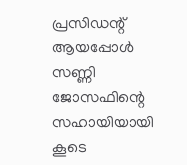പ്രസിഡന്റ് ആയപ്പോൾ സണ്ണി ജോസഫിന്റെ സഹായിയായി കൂടെ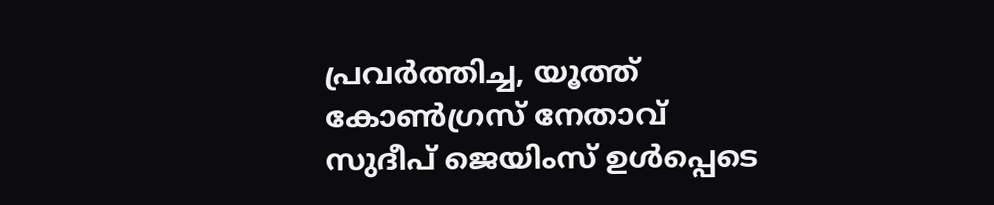പ്രവർത്തിച്ച, യൂത്ത് കോൺഗ്രസ് നേതാവ് സുദീപ് ജെയിംസ് ഉൾപ്പെടെ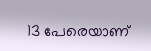13 പേരെയാണ്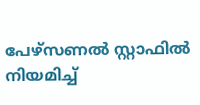പേഴ്സണൽ സ്റ്റാഫിൽ നിയമിച്ച്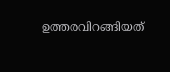ഉത്തരവിറങ്ങിയത്